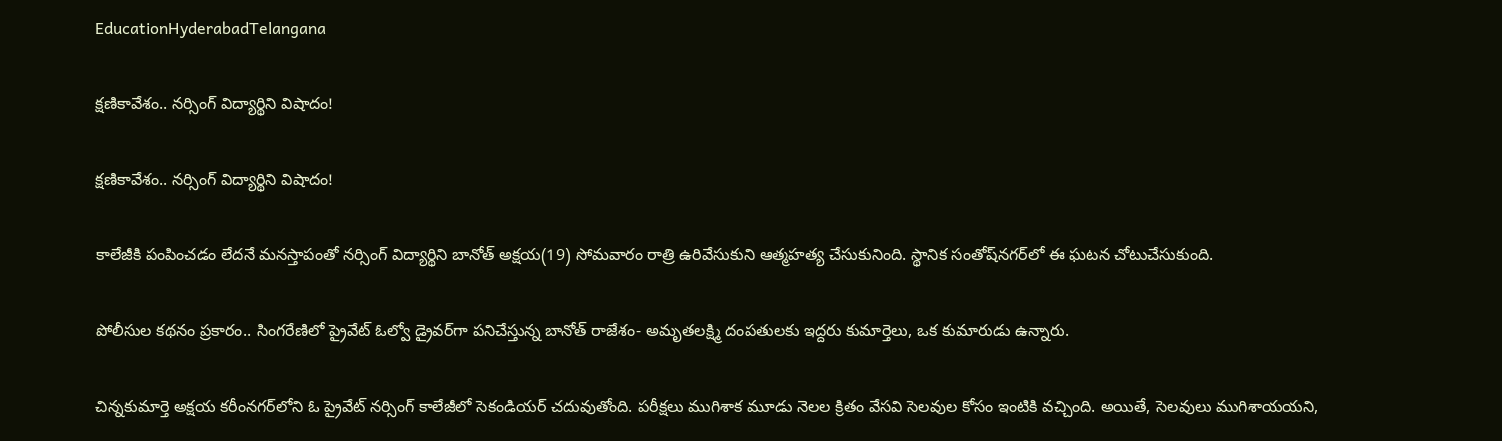EducationHyderabadTelangana

క్షణికావేశం.. నర్సింగ్‌ విద్యార్థిని విషాదం!

క్షణికావేశం.. నర్సింగ్‌ విద్యార్థిని విషాదం!

కాలేజీకి పంపించడం లేదనే మనస్తాపంతో నర్సింగ్‌ విద్యార్థిని బానోత్‌ అక్షయ(19) సోమవారం రాత్రి ఉరివేసుకుని ఆత్మహత్య చేసుకునింది. స్థానిక సంతోష్‌నగర్‌లో ఈ ఘటన చోటుచేసుకుంది.

పోలీసుల కథనం ప్రకారం.. సింగరేణిలో ప్రైవేట్‌ ఓల్వో డ్రైవర్‌గా పనిచేస్తున్న బానోత్‌ రాజేశం- అమృతలక్ష్మి దంపతులకు ఇద్దరు కుమార్తెలు, ఒక కుమారుడు ఉన్నారు.

చిన్నకుమార్తె అక్షయ కరీంనగర్‌లోని ఓ ప్రైవేట్‌ నర్సింగ్‌ కాలేజీలో సెకండియర్‌ చదువుతోంది. పరీక్షలు ముగిశాక మూడు నెలల క్రితం వేసవి సెలవుల కోసం ఇంటికి వచ్చింది. అయితే, సెలవులు ముగిశాయయని,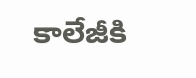కాలేజీకి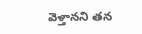వెళ్తానని తన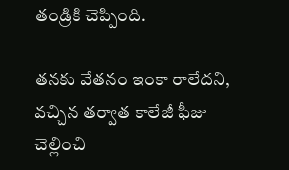తండ్రికి చెప్పింది.

తనకు వేతనం ఇంకా రాలేదని, వచ్చిన తర్వాత కాలేజీ ఫీజు చెల్లించి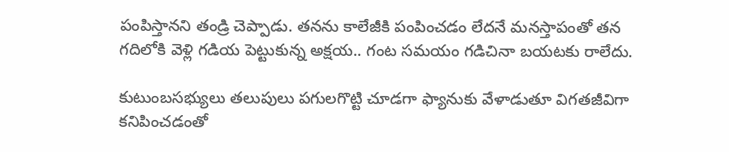పంపిస్తానని తండ్రి చెప్పాడు. తనను కాలేజీకి పంపించడం లేదనే మనస్తాపంతో తన గదిలోకి వెళ్లి గడియ పెట్టుకున్న అక్షయ.. గంట సమయం గడిచినా బయటకు రాలేదు.

కుటుంబసభ్యులు తలుపులు పగులగొట్టి చూడగా ఫ్యానుకు వేళాడుతూ విగతజీవిగా కనిపించడంతో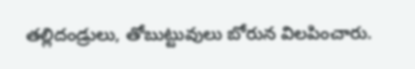తల్లిదండ్రులు, తోబుట్టువులు బోరున విలపించారు.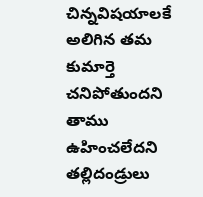చిన్నవిషయాలకే అలిగిన తమ కుమార్తె చనిపోతుందని తాము ఉహించలేదని తల్లిదండ్రులు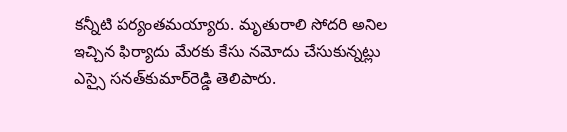కన్నీటి పర్యంతమయ్యారు. మృతురాలి సోదరి అనిల ఇచ్చిన ఫిర్యాదు మేరకు కేసు నమోదు చేసుకున్నట్లు ఎస్సై సనత్‌కుమార్‌రెడ్డి తెలిపారు.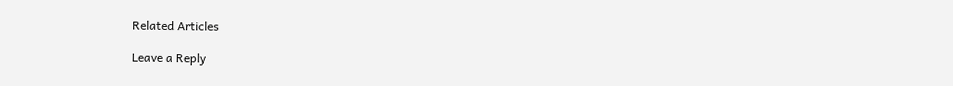Related Articles

Leave a Reply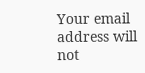Your email address will not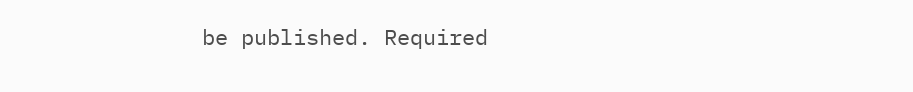be published. Required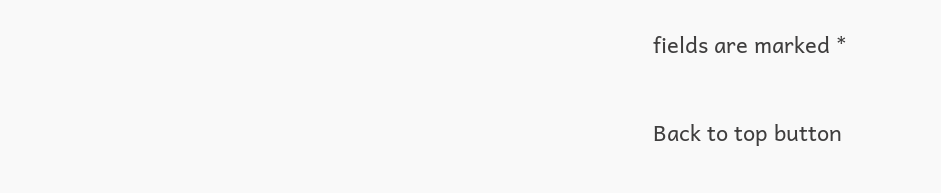fields are marked *

Back to top button